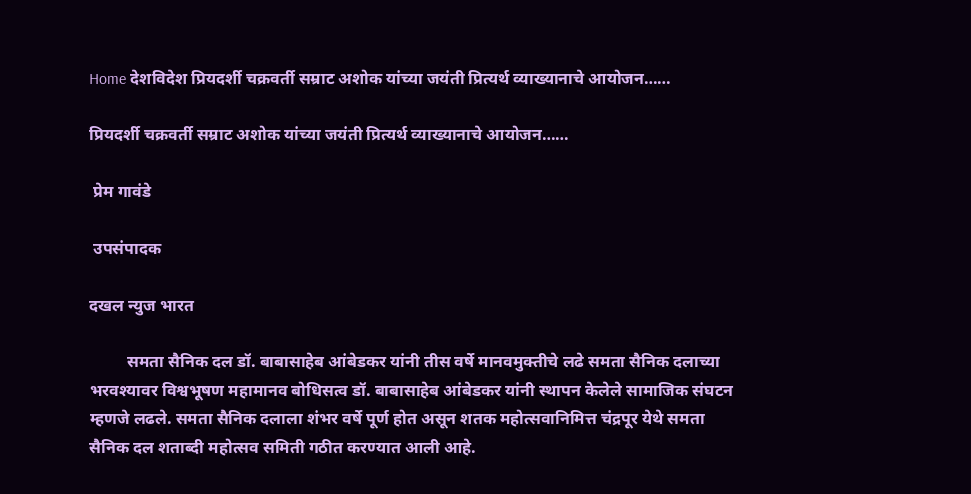Home देशविदेश प्रियदर्शी चक्रवर्ती सम्राट अशोक यांच्या जयंती प्रित्यर्थ व्याख्यानाचे आयोजन……

प्रियदर्शी चक्रवर्ती सम्राट अशोक यांच्या जयंती प्रित्यर्थ व्याख्यानाचे आयोजन……

 प्रेम गावंडे

 उपसंपादक

दखल न्युज भारत

         समता सैनिक दल डॉ. बाबासाहेब आंबेडकर यांनी तीस वर्षे मानवमुक्तीचे लढे समता सैनिक दलाच्या भरवश्यावर विश्वभूषण महामानव बोधिसत्व डॉ. बाबासाहेब आंबेडकर यांनी स्थापन केलेले सामाजिक संघटन म्हणजे लढले. समता सैनिक दलाला शंभर वर्षे पूर्ण होत असून शतक महोत्सवानिमित्त चंद्रपूर येथे समता सैनिक दल शताब्दी महोत्सव समिती गठीत करण्यात आली आहे.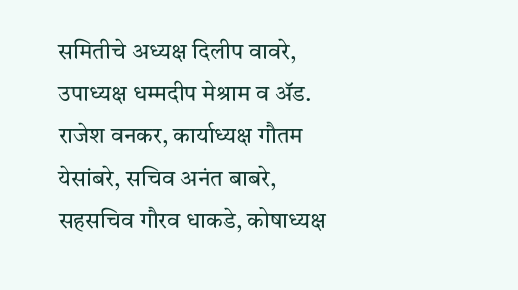समितीचे अध्यक्ष दिलीप वावरे, उपाध्यक्ष धम्मदीप मेश्राम व ॲड. राजेश वनकर, कार्याध्यक्ष गौतम येसांबरे, सचिव अनंत बाबरे, सहसचिव गौरव धाकडे, कोषाध्यक्ष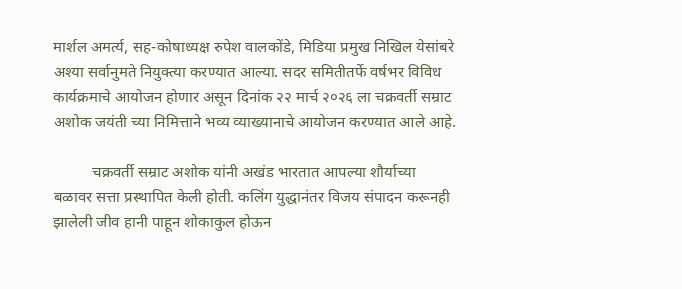मार्शल अमर्त्य, सह-कोषाध्यक्ष रुपेश वालकोंडे, मिडिया प्रमुख निखिल येसांबरे अश्या सर्वानुमते नियुक्त्या करण्यात आल्या. सदर समितीतर्फे वर्षभर विविध कार्यक्रमाचे आयोजन होणार असून दिनांक २२ मार्च २०२६ ला चक्रवर्ती सम्राट अशोक जयंती च्या निमित्ताने भव्य व्याख्यानाचे आयोजन करण्यात आले आहे.

          चक्रवर्ती सम्राट अशोक यांनी अखंड भारतात आपल्या शौर्याच्या बळावर सत्ता प्रस्थापित केली होती. कलिंग युद्धानंतर विजय संपादन करूनही झालेली जीव हानी पाहून शोकाकुल होऊन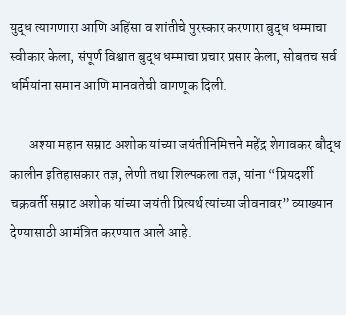युद्ध त्यागणारा आणि अहिंसा व शांतीचे पुरस्कार करणारा बुद्ध धम्माचा स्वीकार केला, संपूर्ण विश्वात बुद्ध धम्माचा प्रचार प्रसार केला, सोबतच सर्व धर्मियांना समान आणि मानवतेची वागणूक दिली.

       अश्या महान सम्राट अशोक यांच्या जयंतीनिमित्तने महेंद्र शेगावकर बौद्ध कालीन इतिहासकार तज्ञ, लेणी तथा शिल्पकला तज्ञ, यांना “प्रियदर्शी चक्रवर्ती सम्राट अशोक यांच्या जयंती प्रित्यर्थ त्यांच्या जीवनावर” व्याख्यान देण्यासाठी आमंत्रित करण्यात आले आहे.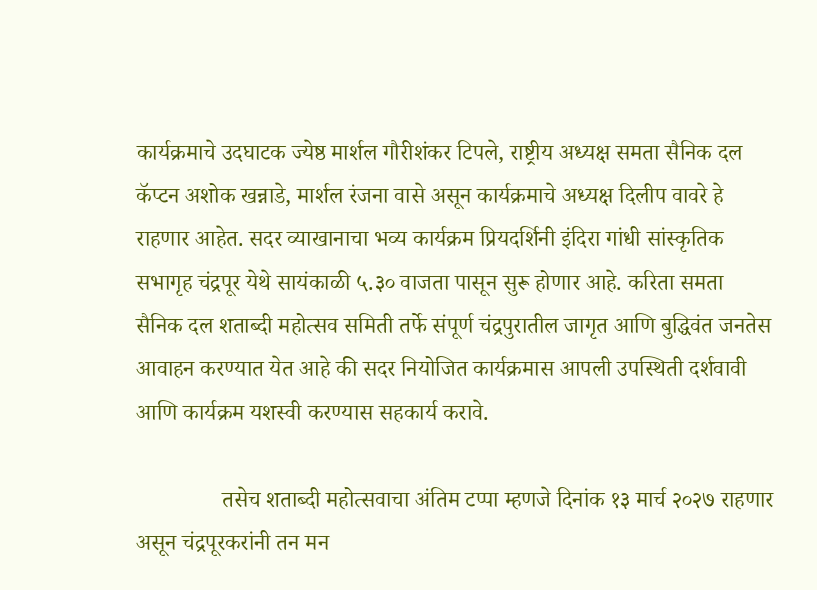कार्यक्रमाचे उदघाटक ज्येष्ठ मार्शल गौरीशंकर टिपले, राष्ट्रीय अध्यक्ष समता सैनिक दल कॅप्टन अशोक खन्नाडे, मार्शल रंजना वासे असून कार्यक्रमाचे अध्यक्ष दिलीप वावरे हे राहणार आहेत. सदर व्याखानाचा भव्य कार्यक्रम प्रियदर्शिनी इंदिरा गांधी सांस्कृतिक सभागृह चंद्रपूर येथे सायंकाळी ५.३० वाजता पासून सुरू होणार आहे. करिता समता सैनिक दल शताब्दी महोत्सव समिती तर्फे संपूर्ण चंद्रपुरातील जागृत आणि बुद्धिवंत जनतेस आवाहन करण्यात येत आहे की सदर नियोजित कार्यक्रमास आपली उपस्थिती दर्शवावी आणि कार्यक्रम यशस्वी करण्यास सहकार्य करावे.

               तसेच शताब्दी महोत्सवाचा अंतिम टप्पा म्हणजे दिनांक १३ मार्च २०२७ राहणार असून चंद्रपूरकरांनी तन मन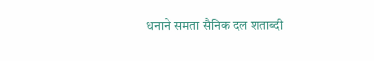धनाने समता सैनिक दल शताब्दी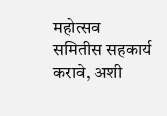महोत्सव समितीस सहकार्य करावे, अशी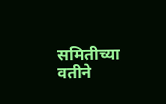समितीच्या वतीने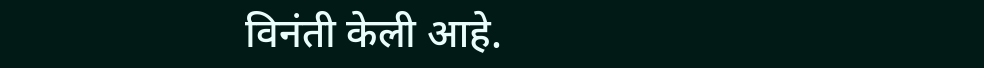विनंती केली आहे.